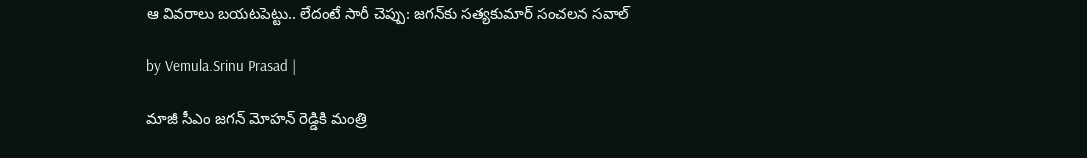ఆ వివరాలు బయటపెట్టు.. లేదంటే సారీ చెప్పు: జగన్‌‌కు సత్యకుమార్ సంచలన సవాల్

by Vemula.Srinu Prasad |

మాజీ సీఎం జగన్ మోహన్ రెడ్డికి మంత్రి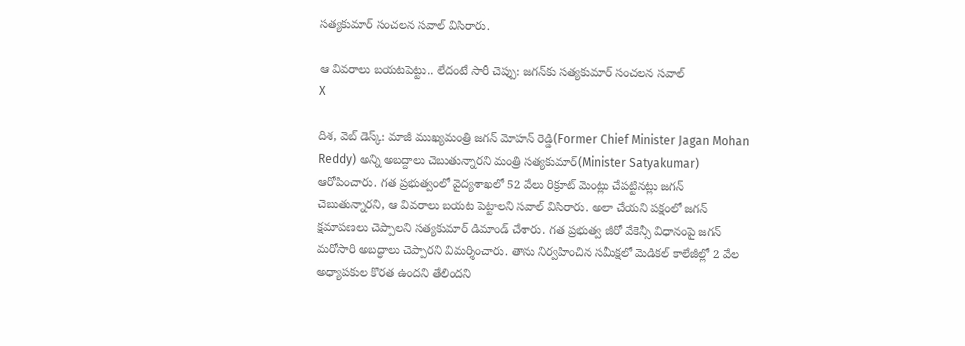సత్యకుమార్ సంచలన సవాల్ విసిరారు.

ఆ వివరాలు బయటపెట్టు.. లేదంటే సారీ చెప్పు: జగన్‌‌కు సత్యకుమార్ సంచలన సవాల్
X

దిశ, వెబ్ డెస్క్: మాజీ ముఖ్యమంత్రి జగన్ మోహన్ రెడ్డి(Former Chief Minister Jagan Mohan Reddy) అన్ని అబద్దాలు చెబుతున్నారని మంత్రి సత్యకుమార్(Minister Satyakumar) ఆరోపించారు. గత ప్రభుత్వంలో వైద్యశాఖలో 52 వేలు రిక్రూట్ మెంట్లు చేపట్టినట్లు జగన్ చెబుతున్నారని, ఆ వివరాలు బయట పెట్టాలని సవాల్ విసిరారు. అలా చేయని పక్షంలో జగన్ క్షమాపణలు చెప్పాలని సత్యకుమార్ డిమాండ్ చేశారు. గత ప్రభుత్వ జీరో వేకెన్సీ విధానంపై జగన్ మరోసారి అబద్ధాలు చెప్పారని విమర్శించారు. తాను నిర్వహించిన సమీక్షలో మెడికల్ కాలేజీల్లో 2 వేల అధ్యాపకుల కొరత ఉందని తేలిందని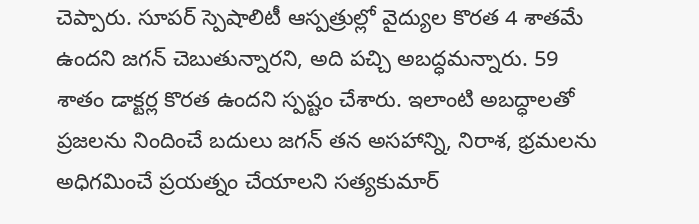చెప్పారు. సూపర్ స్పెషాలిటీ ఆస్పత్రుల్లో వైద్యుల కొరత 4 శాతమే ఉందని జగన్ చెబుతున్నారని, అది పచ్చి అబద్ధమన్నారు. 59 శాతం డాక్టర్ల కొరత ఉందని స్పష్టం చేశారు. ఇలాంటి అబద్ధాలతో ప్రజలను నిందించే బదులు జగన్ తన అసహాన్ని, నిరాశ, భ్రమలను అధిగమించే ప్రయత్నం చేయాలని సత్యకుమార్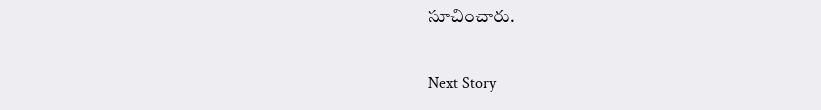సూచించారు.

Next Story